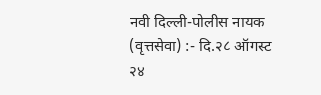नवी दिल्ली-पोलीस नायक (वृत्तसेवा) :- दि.२८ ऑगस्ट २४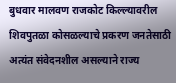बुधवार मालवण राजकोट किल्ल्यावरील शिवपुतळा कोसळल्याचे प्रकरण जनतेसाठी अत्यंत संवेदनशील असल्याने राज्य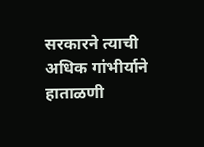सरकारने त्याची अधिक गांभीर्याने हाताळणी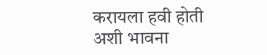करायला हवी होती अशी भावना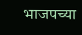भाजपच्या